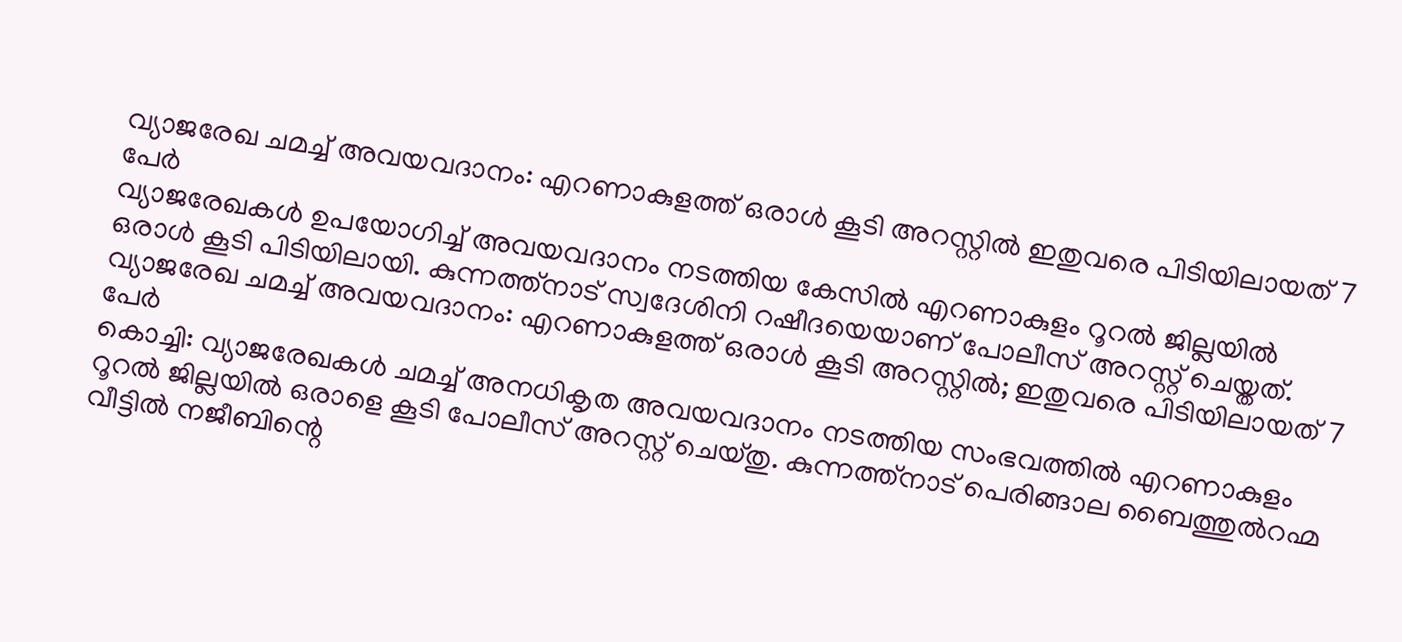വ്യാജരേഖ ചമച്ച് അവയവദാനം: എറണാകുളത്ത് ഒരാൾ കൂടി അറസ്റ്റിൽ ഇതുവരെ പിടിയിലായത് 7 പേർ
വ്യാജരേഖകൾ ഉപയോഗിച്ച് അവയവദാനം നടത്തിയ കേസിൽ എറണാകുളം റൂറൽ ജില്ലയിൽ ഒരാൾ കൂടി പിടിയിലായി. കുന്നത്ത്നാട് സ്വദേശിനി റഷീദയെയാണ് പോലീസ് അറസ്റ്റ് ചെയ്തത്.
വ്യാജരേഖ ചമച്ച് അവയവദാനം: എറണാകുളത്ത് ഒരാൾ കൂടി അറസ്റ്റിൽ; ഇതുവരെ പിടിയിലായത് 7 പേർ
കൊച്ചി: വ്യാജരേഖകൾ ചമച്ച് അനധികൃത അവയവദാനം നടത്തിയ സംഭവത്തിൽ എറണാകുളം റൂറൽ ജില്ലയിൽ ഒരാളെ കൂടി പോലീസ് അറസ്റ്റ് ചെയ്തു. കുന്നത്ത്നാട് പെരിങ്ങാല ബൈത്തുൽറഹ്മ വീട്ടിൽ നജീബിന്റെ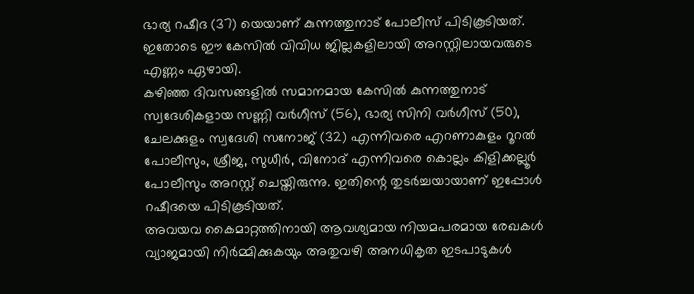ഭാര്യ റഷീദ (37) യെയാണ് കുന്നത്തുനാട് പോലീസ് പിടികൂടിയത്. ഇതോടെ ഈ കേസിൽ വിവിധ ജില്ലകളിലായി അറസ്റ്റിലായവരുടെ എണ്ണം ഏഴായി.
കഴിഞ്ഞ ദിവസങ്ങളിൽ സമാനമായ കേസിൽ കുന്നത്തുനാട് സ്വദേശികളായ സണ്ണി വർഗീസ് (56), ഭാര്യ സിനി വർഗീസ് (50), ചേലക്കുളം സ്വദേശി സനോജ് (32) എന്നിവരെ എറണാകുളം റൂറൽ പോലീസും, ശ്രീജ, സുധീർ, വിനോദ് എന്നിവരെ കൊല്ലം കിളിക്കല്ലൂർ പോലീസും അറസ്റ്റ് ചെയ്തിരുന്നു. ഇതിന്റെ തുടർച്ചയായാണ് ഇപ്പോൾ റഷീദയെ പിടികൂടിയത്.
അവയവ കൈമാറ്റത്തിനായി ആവശ്യമായ നിയമപരമായ രേഖകൾ വ്യാജമായി നിർമ്മിക്കുകയും അതുവഴി അനധികൃത ഇടപാടുകൾ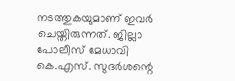നടത്തുകയുമാണ് ഇവർ ചെയ്തിരുന്നത്. ജില്ലാ പോലീസ് മേധാവി കെ.എസ്. സുദർശന്റെ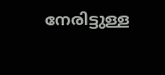നേരിട്ടുള്ള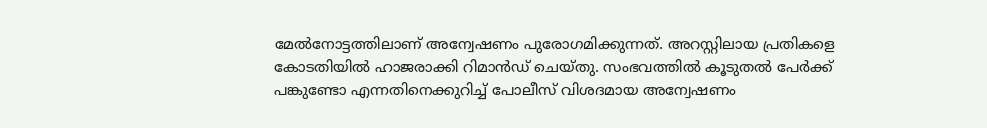മേൽനോട്ടത്തിലാണ് അന്വേഷണം പുരോഗമിക്കുന്നത്. അറസ്റ്റിലായ പ്രതികളെ കോടതിയിൽ ഹാജരാക്കി റിമാൻഡ് ചെയ്തു. സംഭവത്തിൽ കൂടുതൽ പേർക്ക് പങ്കുണ്ടോ എന്നതിനെക്കുറിച്ച് പോലീസ് വിശദമായ അന്വേഷണം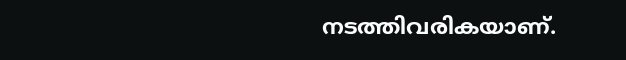നടത്തിവരികയാണ്.